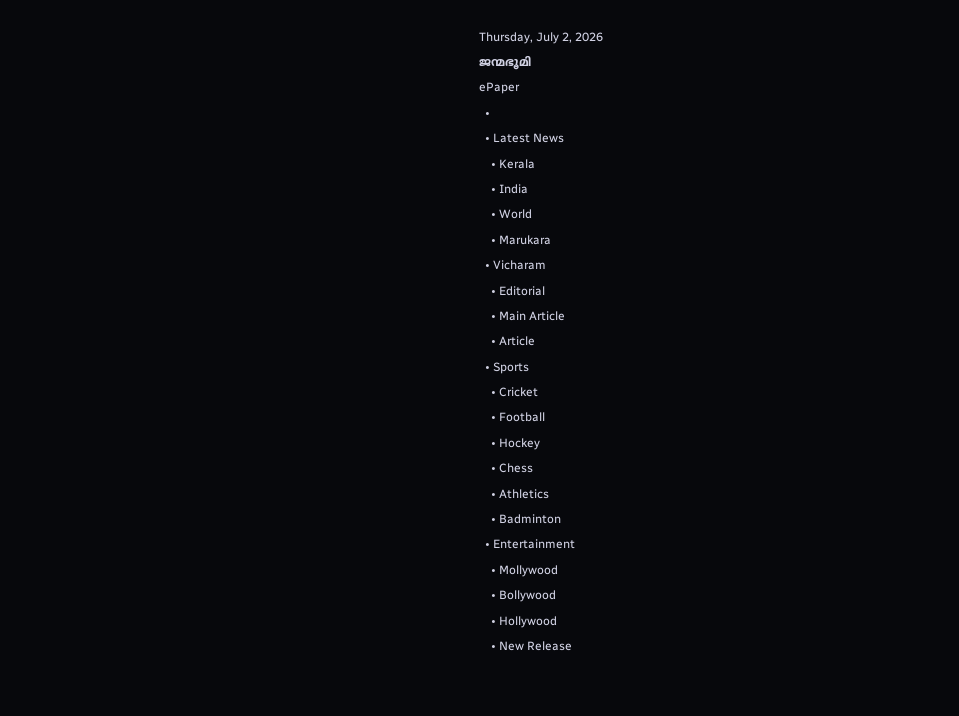Thursday, July 2, 2026
ജന്മഭൂമി
ePaper
  •
  • Latest News
    • Kerala
    • India
    • World
    • Marukara
  • Vicharam
    • Editorial
    • Main Article
    • Article
  • Sports
    • Cricket
    • Football
    • Hockey
    • Chess
    • Athletics
    • Badminton
  • Entertainment
    • Mollywood
    • Bollywood
    • Hollywood
    • New Release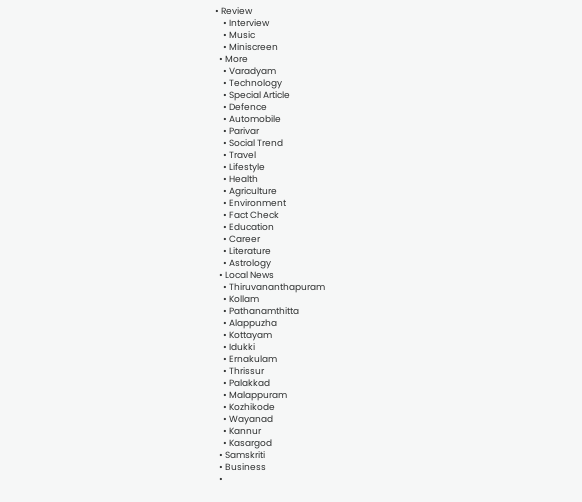• Review
    • Interview
    • Music
    • Miniscreen
  • More
    • Varadyam
    • Technology
    • Special Article
    • Defence
    • Automobile
    • Parivar
    • Social Trend
    • Travel
    • Lifestyle
    • Health
    • Agriculture
    • Environment
    • Fact Check
    • Education
    • Career
    • Literature
    • Astrology
  • Local News
    • Thiruvananthapuram
    • Kollam
    • Pathanamthitta
    • Alappuzha
    • Kottayam
    • Idukki
    • Ernakulam
    • Thrissur
    • Palakkad
    • Malappuram
    • Kozhikode
    • Wayanad
    • Kannur
    • Kasargod
  • Samskriti
  • Business
  •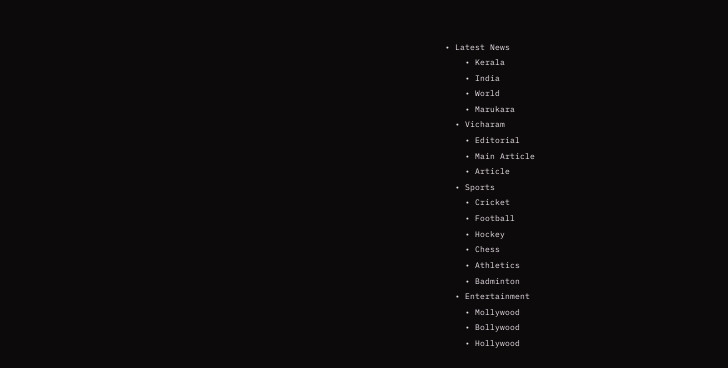• Latest News
    • Kerala
    • India
    • World
    • Marukara
  • Vicharam
    • Editorial
    • Main Article
    • Article
  • Sports
    • Cricket
    • Football
    • Hockey
    • Chess
    • Athletics
    • Badminton
  • Entertainment
    • Mollywood
    • Bollywood
    • Hollywood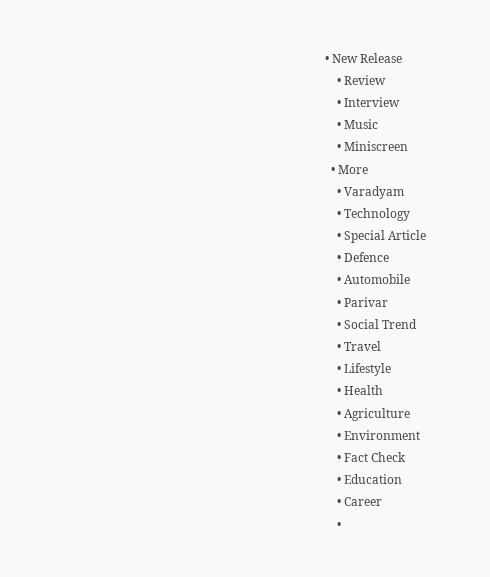• New Release
    • Review
    • Interview
    • Music
    • Miniscreen
  • More
    • Varadyam
    • Technology
    • Special Article
    • Defence
    • Automobile
    • Parivar
    • Social Trend
    • Travel
    • Lifestyle
    • Health
    • Agriculture
    • Environment
    • Fact Check
    • Education
    • Career
    •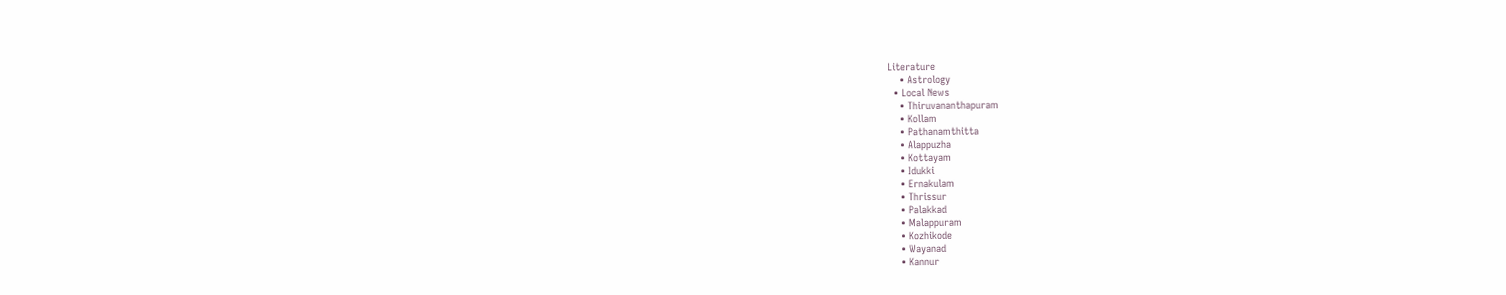Literature
    • Astrology
  • Local News
    • Thiruvananthapuram
    • Kollam
    • Pathanamthitta
    • Alappuzha
    • Kottayam
    • Idukki
    • Ernakulam
    • Thrissur
    • Palakkad
    • Malappuram
    • Kozhikode
    • Wayanad
    • Kannur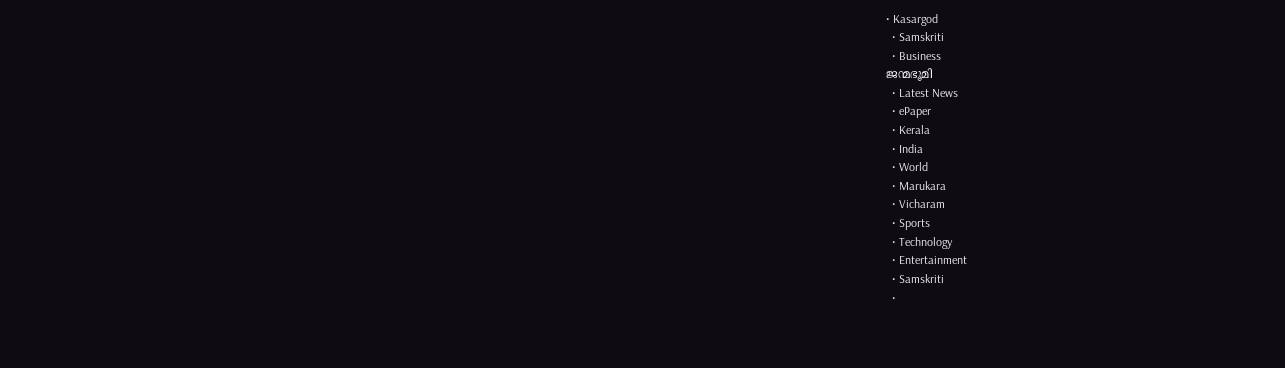• Kasargod
  • Samskriti
  • Business
ജന്മഭൂമി
  • Latest News
  • ePaper
  • Kerala
  • India
  • World
  • Marukara
  • Vicharam
  • Sports
  • Technology
  • Entertainment
  • Samskriti
  •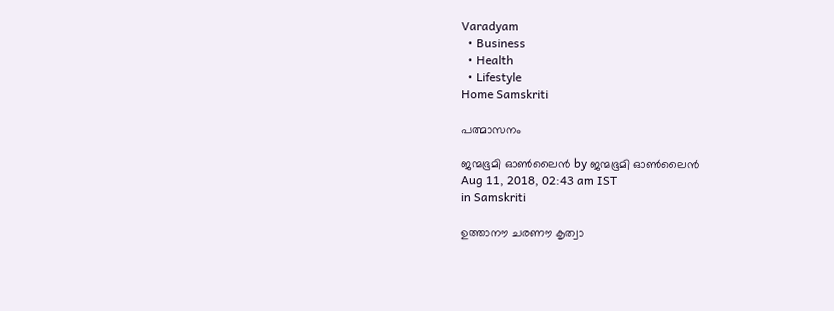Varadyam
  • Business
  • Health
  • Lifestyle
Home Samskriti

പത്മാസനം

ജന്മഭൂമി ഓണ്‍ലൈന്‍ by ജന്മഭൂമി ഓണ്‍ലൈന്‍
Aug 11, 2018, 02:43 am IST
in Samskriti

ഉത്താനൗ ചരണൗ കൃത്വാ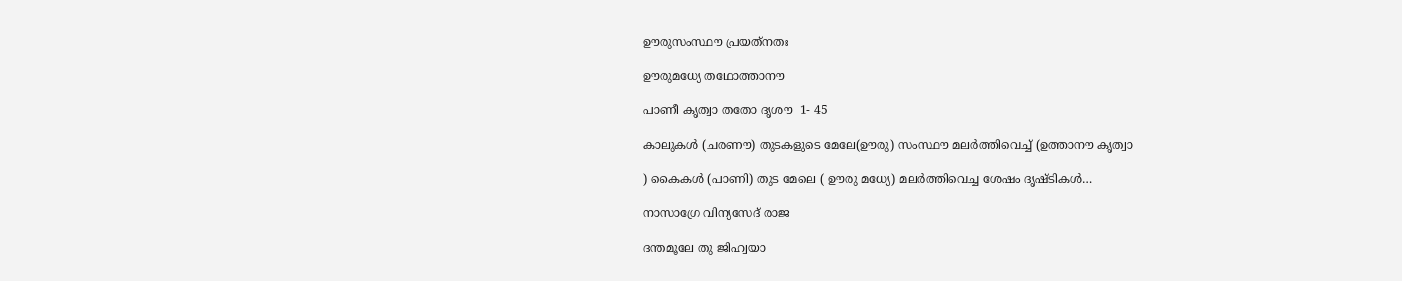ഊരുസംസ്ഥൗ പ്രയത്‌നതഃ

ഊരുമധ്യേ തഥോത്താനൗ

പാണീ കൃത്വാ തതോ ദൃശൗ  1- 45

കാലുകള്‍ (ചരണൗ) തുടകളുടെ മേലേ(ഊരു) സംസ്ഥൗ മലര്‍ത്തിവെച്ച് (ഉത്താനൗ കൃത്വാ

) കൈകള്‍ (പാണി) തുട മേലെ ( ഊരു മധ്യേ) മലര്‍ത്തിവെച്ച ശേഷം ദൃഷ്ടികള്‍…

നാസാഗ്രേ വിന്യസേദ് രാജ

ദന്തമൂലേ തു ജിഹ്വയാ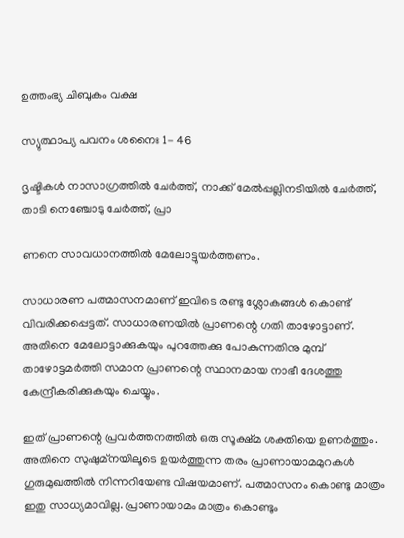ഉത്തംഭ്യ ചിബുകം വക്ഷ

സ്യുത്ഥാപ്യ പവനം ശനൈഃ 1- 46

ദൃഷ്ടികള്‍ നാസാഗ്രത്തില്‍ ചേര്‍ത്ത്, നാക്ക് മേല്‍പ്പല്ലിനടിയില്‍ ചേര്‍ത്ത്, താടി നെഞ്ചോടു ചേര്‍ത്ത്, പ്രാ

ണനെ സാവധാനത്തില്‍ മേലോട്ടുയര്‍ത്തണം.

സാധാരണ പത്മാസനമാണ് ഇവിടെ രണ്ടു ശ്ലോകങ്ങള്‍ കൊണ്ട് വിവരിക്കപ്പെട്ടത്. സാധാരണയില്‍ പ്രാണന്റെ ഗതി താഴോട്ടാണ്. അതിനെ മേലോട്ടാക്കുകയും പുറത്തേക്കു പോകുന്നതിനു മുമ്പ് താഴോട്ടമര്‍ത്തി സമാന പ്രാണന്റെ സ്ഥാനമായ നാഭീ ദേശത്തു കേന്ദ്രീകരിക്കുകയും ചെയ്യും.

ഇത് പ്രാണന്റെ പ്രവര്‍ത്തനത്തില്‍ ഒരു സൂക്ഷ്മ ശക്തിയെ ഉണര്‍ത്തും. അതിനെ സുഷുമ്‌നയിലൂടെ ഉയര്‍ത്തുന്ന തരം പ്രാണായാമമുറകള്‍ ഗുരുമുഖത്തില്‍ നിന്നറിയേണ്ട വിഷയമാണ്. പത്മാസനം കൊണ്ടു മാത്രം ഇതു സാധ്യമാവില്ല. പ്രാണായാമം മാത്രം കൊണ്ടും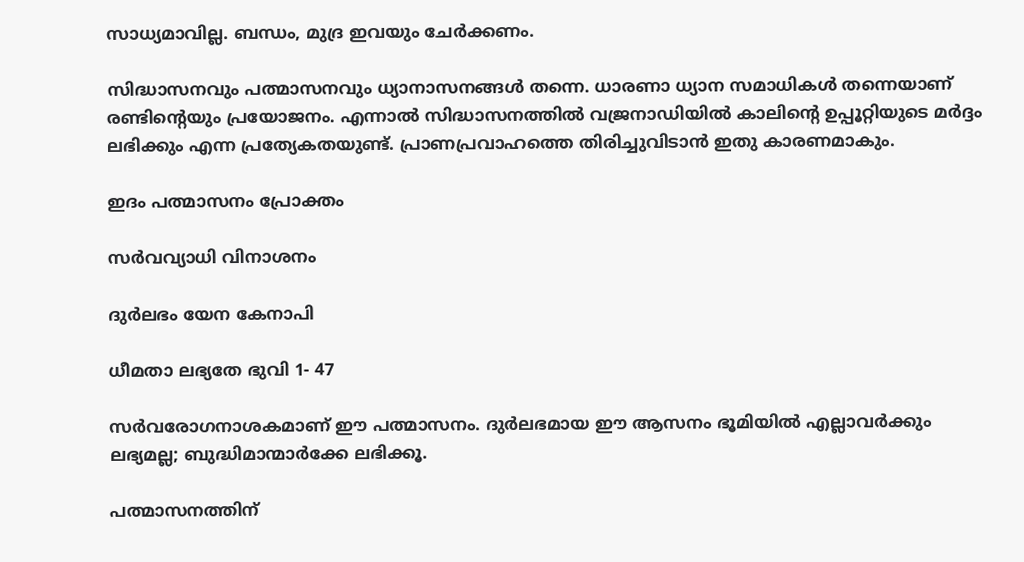സാധ്യമാവില്ല. ബന്ധം, മുദ്ര ഇവയും ചേര്‍ക്കണം.

സിദ്ധാസനവും പത്മാസനവും ധ്യാനാസനങ്ങള്‍ തന്നെ. ധാരണാ ധ്യാന സമാധികള്‍ തന്നെയാണ് രണ്ടിന്റെയും പ്രയോജനം. എന്നാല്‍ സിദ്ധാസനത്തില്‍ വജ്രനാഡിയില്‍ കാലിന്റെ ഉപ്പൂറ്റിയുടെ മര്‍ദ്ദം ലഭിക്കും എന്ന പ്രത്യേകതയുണ്ട്. പ്രാണപ്രവാഹത്തെ തിരിച്ചുവിടാന്‍ ഇതു കാരണമാകും.

ഇദം പത്മാസനം പ്രോക്തം

സര്‍വവ്യാധി വിനാശനം

ദുര്‍ലഭം യേന കേനാപി

ധീമതാ ലഭ്യതേ ഭുവി 1- 47

സര്‍വരോഗനാശകമാണ് ഈ പത്മാസനം. ദുര്‍ലഭമായ ഈ ആസനം ഭൂമിയില്‍ എല്ലാവര്‍ക്കും ലഭ്യമല്ല; ബുദ്ധിമാന്മാര്‍ക്കേ ലഭിക്കൂ.

പത്മാസനത്തിന്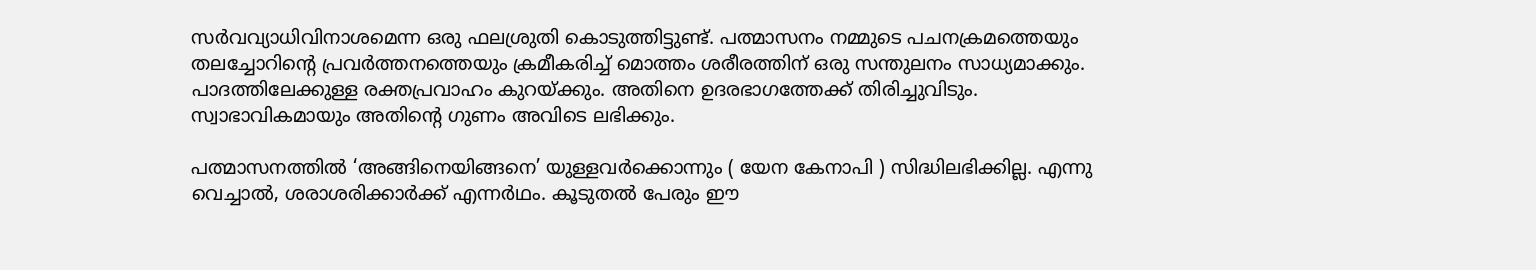സര്‍വവ്യാധിവിനാശമെന്ന ഒരു ഫലശ്രുതി കൊടുത്തിട്ടുണ്ട്. പത്മാസനം നമ്മുടെ പചനക്രമത്തെയും തലച്ചോറിന്റെ പ്രവര്‍ത്തനത്തെയും ക്രമീകരിച്ച് മൊത്തം ശരീരത്തിന് ഒരു സന്തുലനം സാധ്യമാക്കും. പാദത്തിലേക്കുള്ള രക്തപ്രവാഹം കുറയ്‌ക്കും. അതിനെ ഉദരഭാഗത്തേക്ക് തിരിച്ചുവിടും. സ്വാഭാവികമായും അതിന്റെ ഗുണം അവിടെ ലഭിക്കും.

പത്മാസനത്തില്‍ ‘അങ്ങിനെയിങ്ങനെ’ യുള്ളവര്‍ക്കൊന്നും ( യേന കേനാപി ) സിദ്ധിലഭിക്കില്ല. എന്നു വെച്ചാല്‍, ശരാശരിക്കാര്‍ക്ക് എന്നര്‍ഥം. കൂടുതല്‍ പേരും ഈ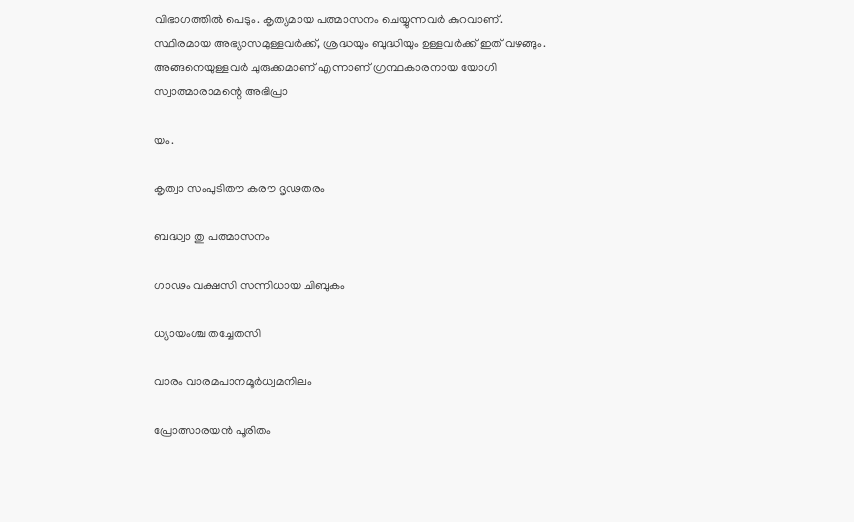വിഭാഗത്തില്‍ പെടും. കൃത്യമായ പത്മാസനം ചെയ്യുന്നവര്‍ കുറവാണ്. സ്ഥിരമായ അഭ്യാസമുള്ളവര്‍ക്ക്, ശ്രദ്ധയും ബുദ്ധിയും ഉള്ളവര്‍ക്ക് ഇത് വഴങ്ങും. അങ്ങനെയുള്ളവര്‍ ചുരുക്കമാണ് എന്നാണ് ഗ്രന്ഥകാരനായ യോഗി സ്വാത്മാരാമന്റെ അഭിപ്രാ

യം.

കൃത്വാ സംപുടിതൗ കരൗ ദൃഢതരം

ബദ്ധ്വാ തു പത്മാസനം

ഗാഢം വക്ഷസി സന്നിധായ ചിബുകം

ധ്യായംശ്ച തച്ചേതസി

വാരം വാരമപാനമൂര്‍ധ്വമനിലം

പ്രോത്സാരയന്‍ പൂരിതം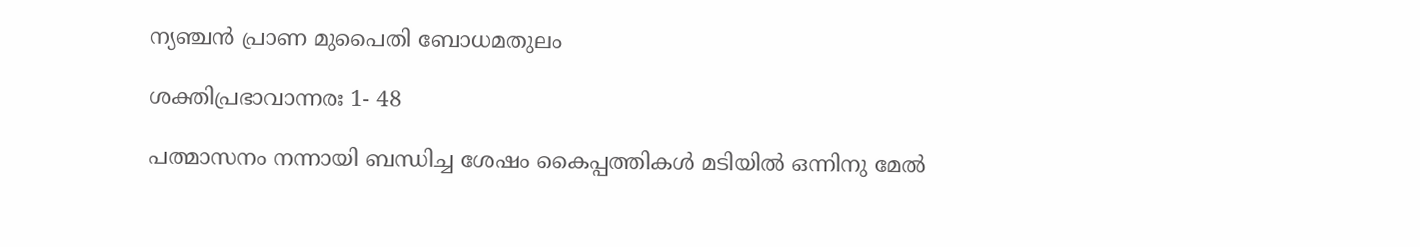ന്യഞ്ചന്‍ പ്രാണ മുപൈതി ബോധമതുലം

ശക്തിപ്രഭാവാന്നരഃ 1- 48

പത്മാസനം നന്നായി ബന്ധിച്ച ശേഷം കൈപ്പത്തികള്‍ മടിയില്‍ ഒന്നിനു മേല്‍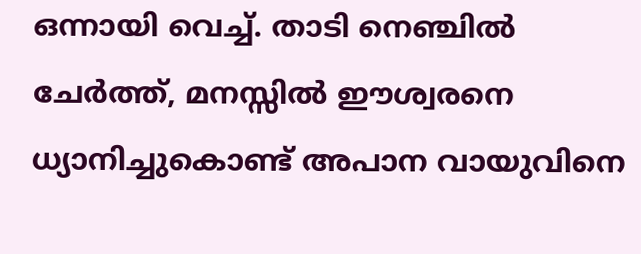ഒന്നായി വെച്ച്. താടി നെഞ്ചില്‍ ചേര്‍ത്ത്, മനസ്സില്‍ ഈശ്വരനെ ധ്യാനിച്ചുകൊണ്ട് അപാന വായുവിനെ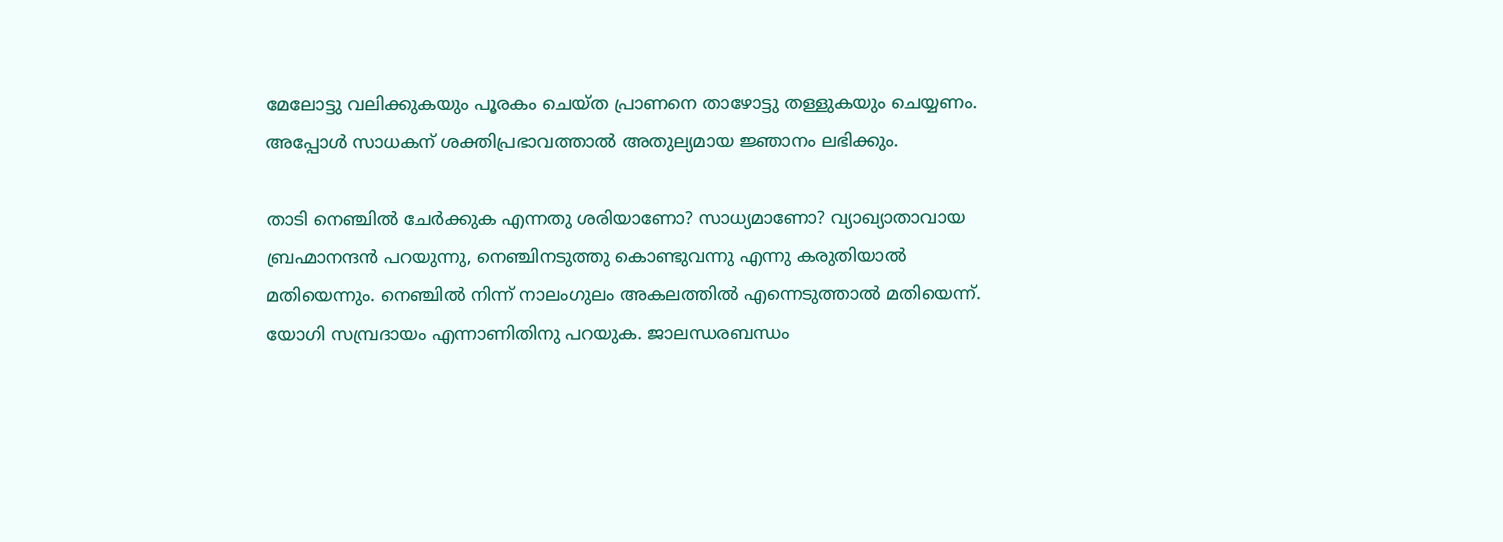മേലോട്ടു വലിക്കുകയും പൂരകം ചെയ്ത പ്രാണനെ താഴോട്ടു തള്ളുകയും ചെയ്യണം. അപ്പോള്‍ സാധകന് ശക്തിപ്രഭാവത്താല്‍ അതുല്യമായ ജ്ഞാനം ലഭിക്കും.

താടി നെഞ്ചില്‍ ചേര്‍ക്കുക എന്നതു ശരിയാണോ? സാധ്യമാണോ? വ്യാഖ്യാതാവായ ബ്രഹ്മാനന്ദന്‍ പറയുന്നു, നെഞ്ചിനടുത്തു കൊണ്ടുവന്നു എന്നു കരുതിയാല്‍ മതിയെന്നും. നെഞ്ചില്‍ നിന്ന് നാലംഗുലം അകലത്തില്‍ എന്നെടുത്താല്‍ മതിയെന്ന്. യോഗി സമ്പ്രദായം എന്നാണിതിനു പറയുക. ജാലന്ധരബന്ധം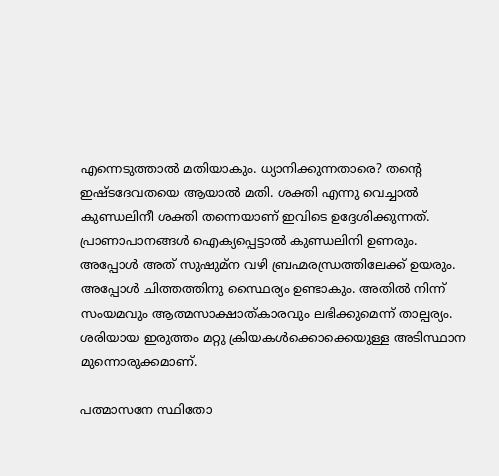എന്നെടുത്താല്‍ മതിയാകും. ധ്യാനിക്കുന്നതാരെ? തന്റെ ഇഷ്ടദേവതയെ ആയാല്‍ മതി. ശക്തി എന്നു വെച്ചാല്‍ കുണ്ഡലിനീ ശക്തി തന്നെയാണ് ഇവിടെ ഉദ്ദേശിക്കുന്നത്. പ്രാണാപാനങ്ങള്‍ ഐക്യപ്പെട്ടാല്‍ കുണ്ഡലിനി ഉണരും. അപ്പോള്‍ അത് സുഷുമ്‌ന വഴി ബ്രഹ്മരന്ധ്രത്തിലേക്ക് ഉയരും. അപ്പോള്‍ ചിത്തത്തിനു സ്ഥൈര്യം ഉണ്ടാകും. അതില്‍ നിന്ന് സംയമവും ആത്മസാക്ഷാത്കാരവും ലഭിക്കുമെന്ന് താല്പര്യം. ശരിയായ ഇരുത്തം മറ്റു ക്രിയകള്‍ക്കൊക്കെയുള്ള അടിസ്ഥാന മുന്നൊരുക്കമാണ്.

പത്മാസനേ സ്ഥിതോ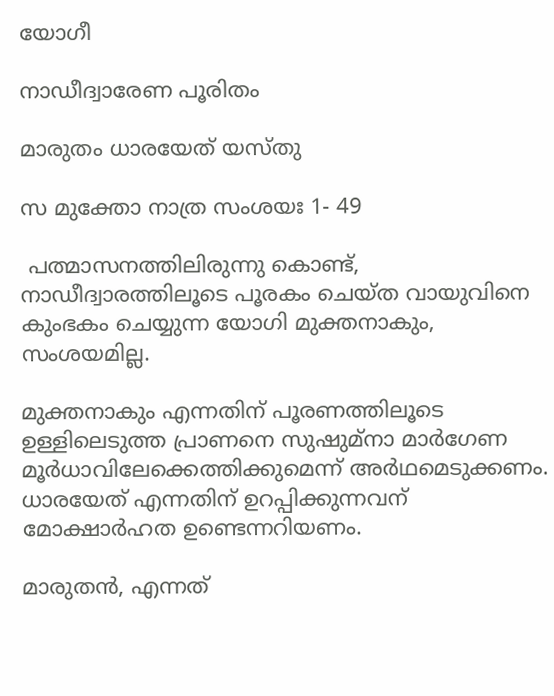യോഗീ

നാഡീദ്വാരേണ പൂരിതം

മാരുതം ധാരയേത് യസ്തു

സ മുക്തോ നാത്ര സംശയഃ 1- 49

 പത്മാസനത്തിലിരുന്നു കൊണ്ട്, നാഡീദ്വാരത്തിലൂടെ പൂരകം ചെയ്ത വായുവിനെ കുംഭകം ചെയ്യുന്ന യോഗി മുക്തനാകും, സംശയമില്ല.

മുക്തനാകും എന്നതിന് പൂരണത്തിലൂടെ ഉള്ളിലെടുത്ത പ്രാണനെ സുഷുമ്‌നാ മാര്‍ഗേണ മൂര്‍ധാവിലേക്കെത്തിക്കുമെന്ന് അര്‍ഥമെടുക്കണം. ധാരയേത് എന്നതിന് ഉറപ്പിക്കുന്നവന് മോക്ഷാര്‍ഹത ഉണ്ടെന്നറിയണം.

മാരുതന്‍, എന്നത്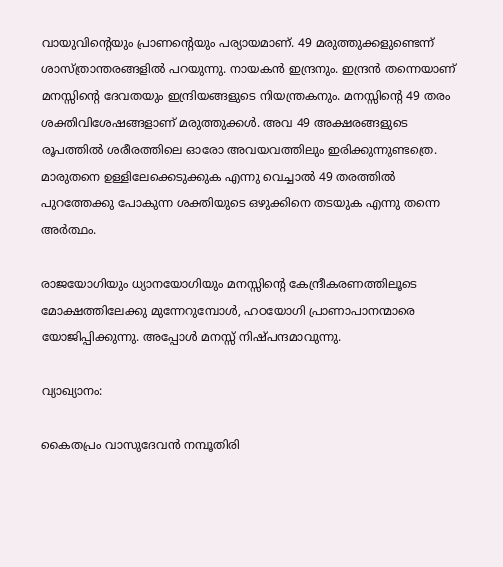വായുവിന്റെയും പ്രാണന്റെയും പര്യായമാണ്. 49 മരുത്തുക്കളുണ്ടെന്ന് ശാസ്ത്രാന്തരങ്ങളില്‍ പറയുന്നു. നായകന്‍ ഇന്ദ്രനും. ഇന്ദ്രന്‍ തന്നെയാണ് മനസ്സിന്റെ ദേവതയും ഇന്ദ്രിയങ്ങളുടെ നിയന്ത്രകനും. മനസ്സിന്റെ 49 തരം ശക്തിവിശേഷങ്ങളാണ് മരുത്തുക്കള്‍. അവ 49 അക്ഷരങ്ങളുടെ രൂപത്തില്‍ ശരീരത്തിലെ ഓരോ അവയവത്തിലും ഇരിക്കുന്നുണ്ടത്രെ. മാരുതനെ ഉള്ളിലേക്കെടുക്കുക എന്നു വെച്ചാല്‍ 49 തരത്തില്‍ പുറത്തേക്കു പോകുന്ന ശക്തിയുടെ ഒഴുക്കിനെ തടയുക എന്നു തന്നെ അര്‍ത്ഥം.

രാജയോഗിയും ധ്യാനയോഗിയും മനസ്സിന്റെ കേന്ദ്രീകരണത്തിലൂടെ മോക്ഷത്തിലേക്കു മുന്നേറുമ്പോള്‍, ഹഠയോഗി പ്രാണാപാനന്മാരെ യോജിപ്പിക്കുന്നു. അപ്പോള്‍ മനസ്സ് നിഷ്പന്ദമാവുന്നു.

വ്യാഖ്യാനം:

കൈതപ്രം വാസുദേവന്‍ നമ്പൂതിരി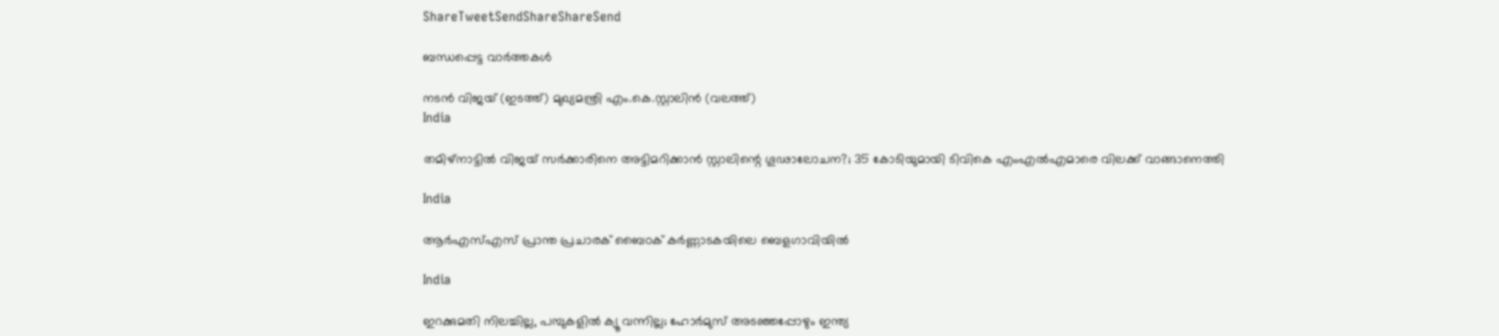ShareTweetSendShareShareSend

ബന്ധപ്പെട്ട വാര്‍ത്തകള്‍

നടന്‍ വിജയ് (ഇടത്ത്) മുഖ്യമന്ത്രി എം.കെ.സ്റ്റാലിന്‍ (വലത്ത്)
India

തമിഴ്‌നാട്ടിൽ വിജയ്‌ സർക്കാരിനെ അട്ടിമറിക്കാൻ സ്റ്റാലിന്റെ ഗൂഢാലോചന?; 35 കോടിയുമായി ടിവികെ എംഎല്‍എമാരെ വിലക്ക് വാങ്ങാനെത്തി

India

ആർഎസ്എസ് പ്രാന്ത പ്രചാരക് ബൈഠക് കര്‍ണ്ണാടകയിലെ ബെളഗാവിയിൽ

India

ഇറക്കുമതി നിലച്ചില്ല, പമ്പുകളിൽ ക്യൂ വന്നില്ല; ഹോർമുസ് അടഞ്ഞപ്പോഴും ഇന്ത്യ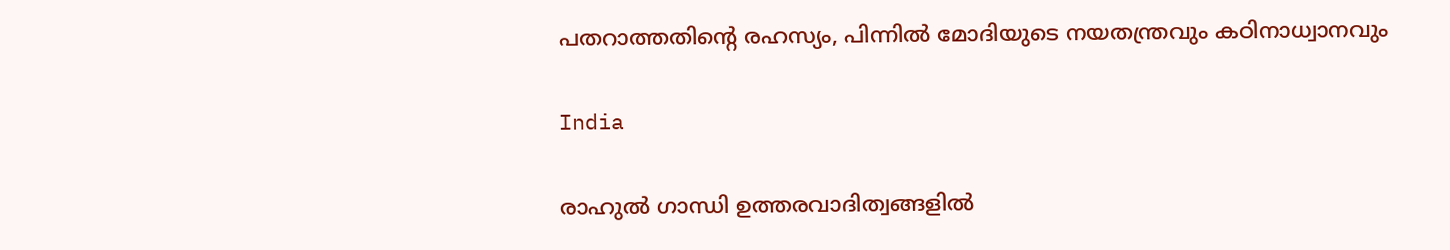പതറാത്തതിന്റെ രഹസ്യം, പിന്നില്‍ മോദിയുടെ നയതന്ത്രവും കഠിനാധ്വാനവും

India

രാഹുല്‍ ഗാന്ധി ഉത്തരവാദിത്വങ്ങളില്‍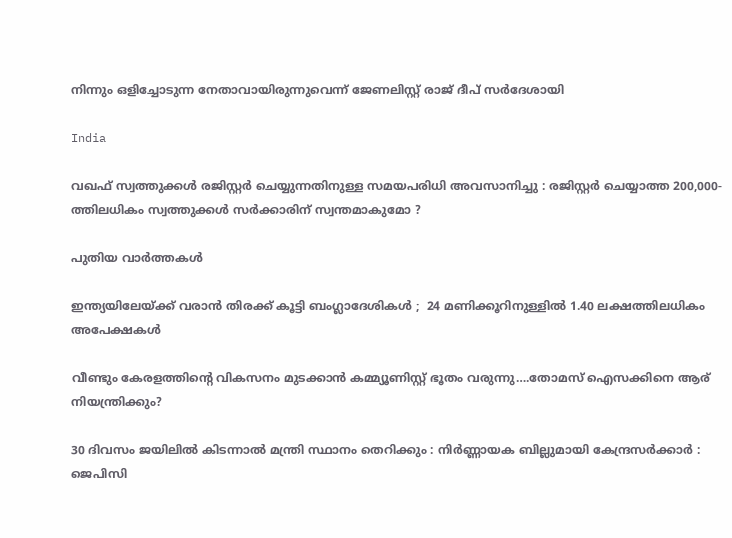നിന്നും ഒളിച്ചോടുന്ന നേതാവായിരുന്നുവെന്ന് ജേണലിസ്റ്റ് രാജ് ദീപ് സര്‍ദേശായി

India

വഖഫ് സ്വത്തുക്കൾ രജിസ്റ്റർ ചെയ്യുന്നതിനുള്ള സമയപരിധി അവസാനിച്ചു : രജിസ്റ്റർ ചെയ്യാത്ത 200,000-ത്തിലധികം സ്വത്തുക്കൾ സർക്കാരിന് സ്വന്തമാകുമോ ?

പുതിയ വാര്‍ത്തകള്‍

ഇന്ത്യയിലേയ്‌ക്ക് വരാൻ തിരക്ക് കൂട്ടി ബംഗ്ലാദേശികൾ ;  24 മണിക്കൂറിനുള്ളിൽ 1.40 ലക്ഷത്തിലധികം അപേക്ഷകൾ

വീണ്ടും കേരളത്തിന്റെ വികസനം മുടക്കാന്‍ കമ്മ്യൂണിസ്റ്റ് ഭൂതം വരുന്നു….തോമസ് ഐസക്കിനെ ആര് നിയന്ത്രിക്കും?

30 ദിവസം ജയിലിൽ കിടന്നാൽ മന്ത്രി സ്ഥാനം തെറിക്കും : നിർണ്ണായക ബില്ലുമായി കേന്ദ്രസർക്കാർ : ജെപിസി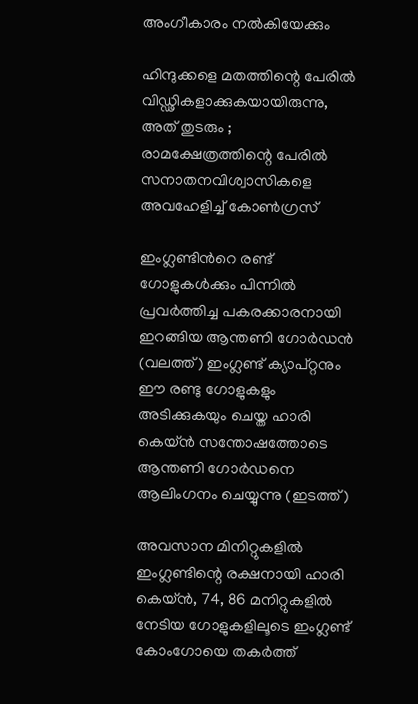അംഗീകാരം നൽകിയേക്കും

ഹിന്ദുക്കളെ മതത്തിന്റെ പേരിൽ വിഡ്ഢികളാക്കുകയായിരുന്നു, അത് തുടരും ; രാമക്ഷേത്രത്തിന്റെ പേരിൽ സനാതനവിശ്വാസികളെ അവഹേളിച്ച് കോൺഗ്രസ്

ഇംഗ്ലണ്ടിന്‍റെ രണ്ട് ഗോളുകള്‍ക്കും പിന്നില്‍ പ്രവര്‍ത്തിച്ച പകരക്കാരനായി ഇറങ്ങിയ ആന്തണി ഗോര്‍ഡന്‍ (വലത്ത്) ഇംഗ്ലണ്ട് ക്യാപ്റ്റനും ഈ രണ്ടു ഗോളുകളും അടിക്കുകയും ചെയ്ത ഹാരി കെയ്ന്‍ സന്തോഷത്തോടെ ആന്തണി ഗോര്‍ഡനെ ആലിംഗനം ചെയ്യുന്നു (ഇടത്ത്)

അവസാന മിനിറ്റുകളില്‍ ഇംഗ്ലണ്ടിന്റെ രക്ഷനായി ഹാരി കെയ്ന്‍, 74, 86 മനിറ്റുകളില്‍ നേടിയ ഗോളുകളിലൂടെ ഇംഗ്ലണ്ട് കോംഗോയെ തകര്‍ത്ത്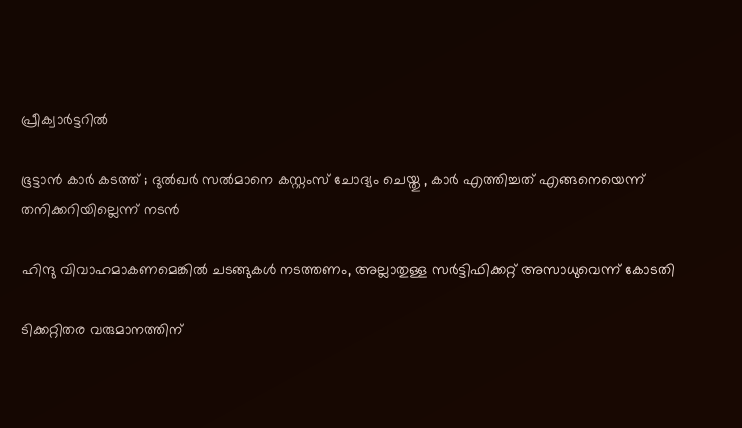പ്രീക്വാര്‍ട്ടറില്‍

ഭൂട്ടാന്‍ കാര്‍ കടത്ത് ; ദുല്‍ഖര്‍ സല്‍മാനെ കസ്റ്റംസ് ചോദ്യം ചെയ്തു , കാർ എത്തിച്ചത് എങ്ങനെയെന്ന് തനിക്കറിയില്ലെന്ന് നടൻ

ഹിന്ദു വിവാഹമാകണമെങ്കില്‍ ചടങ്ങുകള്‍ നടത്തണം, അല്ലാതുള്ള സര്‍ട്ടിഫിക്കറ്റ് അസാധുവെന്ന് കോടതി

ടിക്കറ്റിതര വരുമാനത്തിന്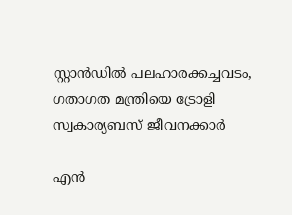സ്റ്റാന്‍ഡില്‍ പലഹാരക്കച്ചവടം, ഗതാഗത മന്ത്രിയെ ട്രോളി സ്വകാര്യബസ് ജീവനക്കാര്‍

എൻ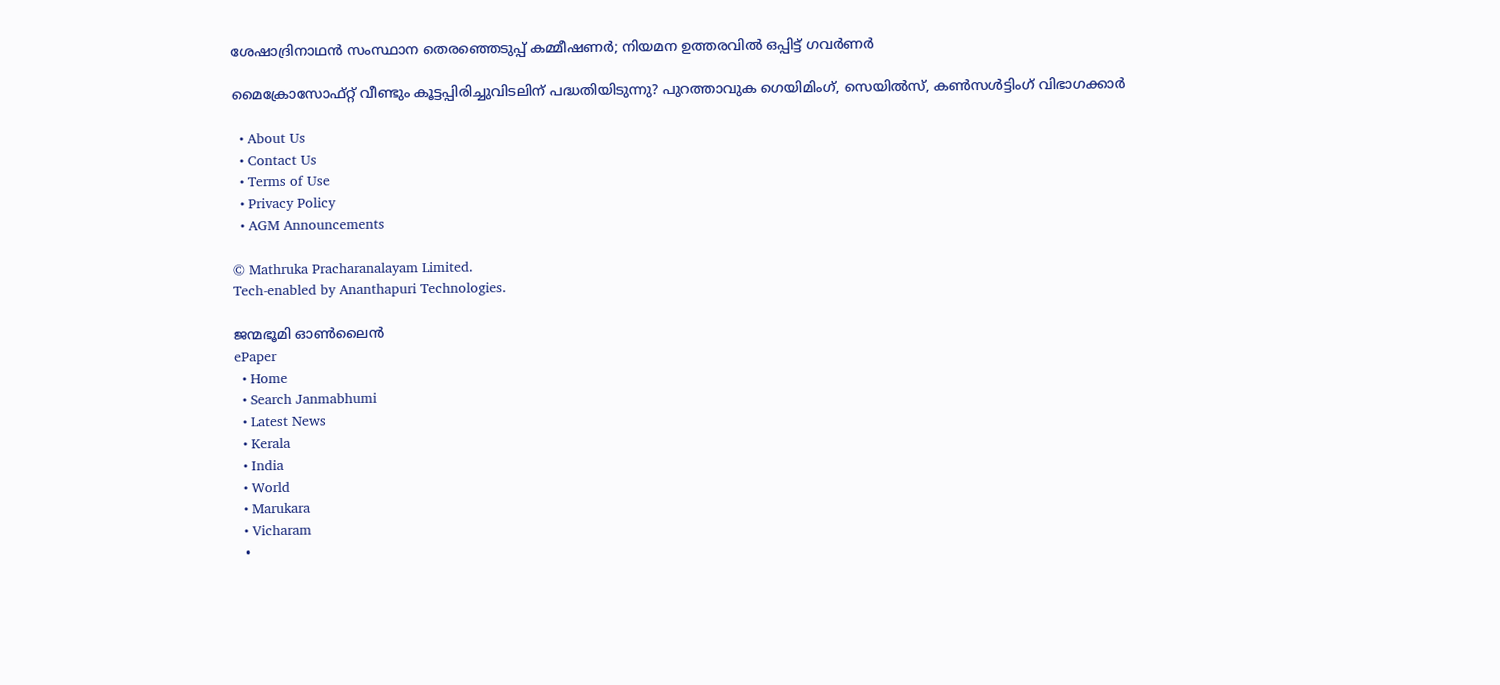ശേഷാദ്രിനാഥൻ സംസ്ഥാന തെരഞ്ഞെടുപ്പ് കമ്മീഷണർ; നിയമന ഉത്തരവിൽ ഒപ്പിട്ട് ഗവർണർ

മൈക്രോസോഫ്റ്റ് വീണ്ടും കൂട്ടപ്പിരിച്ചുവിടലിന് പദ്ധതിയിടുന്നു? പുറത്താവുക ഗെയിമിംഗ്, സെയില്‍സ്, കണ്‍സള്‍ട്ടിംഗ് വിഭാഗക്കാര്‍

  • About Us
  • Contact Us
  • Terms of Use
  • Privacy Policy
  • AGM Announcements

© Mathruka Pracharanalayam Limited.
Tech-enabled by Ananthapuri Technologies.

ജന്മഭൂമി ഓണ്‍ലൈന്‍
ePaper
  • Home
  • Search Janmabhumi
  • Latest News
  • Kerala
  • India
  • World
  • Marukara
  • Vicharam
  •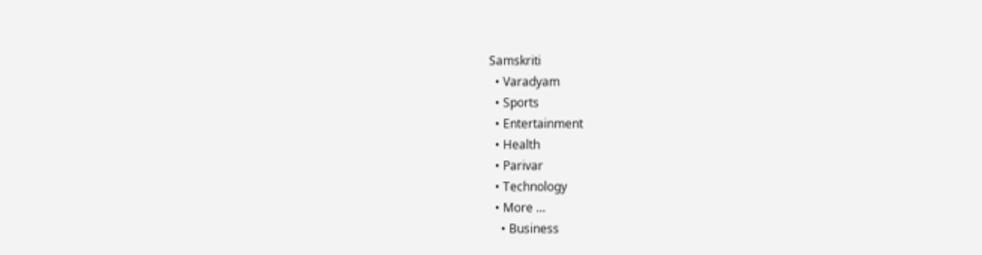Samskriti
  • Varadyam
  • Sports
  • Entertainment
  • Health
  • Parivar
  • Technology
  • More …
    • Business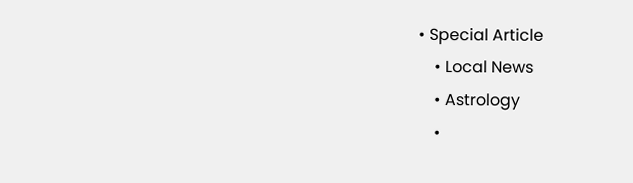• Special Article
    • Local News
    • Astrology
    •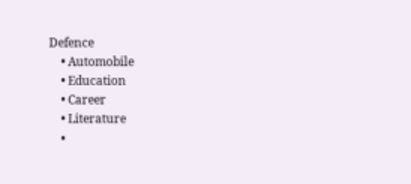Defence
    • Automobile
    • Education
    • Career
    • Literature
    •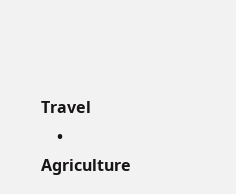Travel
    • Agriculture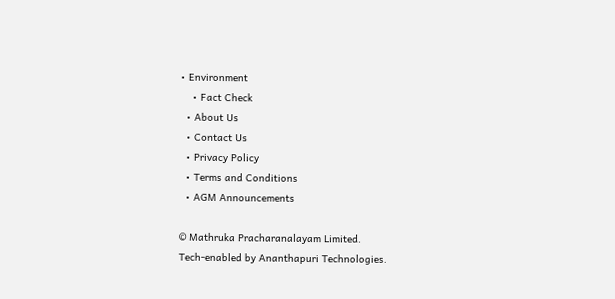• Environment
    • Fact Check
  • About Us
  • Contact Us
  • Privacy Policy
  • Terms and Conditions
  • AGM Announcements

© Mathruka Pracharanalayam Limited.
Tech-enabled by Ananthapuri Technologies.